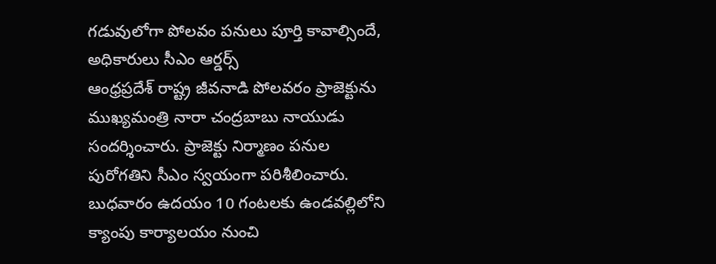గడువులోగా పోలవం పనులు పూర్తి కావాల్సిందే, అధికారులు సీఎం ఆర్డర్స్
ఆంధ్రప్రదేశ్ రాష్ట్ర జీవనాడి పోలవరం ప్రాజెక్టును ముఖ్యమంత్రి నారా చంద్రబాబు నాయుడు సందర్శించారు. ప్రాజెక్టు నిర్మాణం పనుల పురోగతిని సీఎం స్వయంగా పరిశీలించారు. బుధవారం ఉదయం 10 గంటలకు ఉండవల్లిలోని క్యాంపు కార్యాలయం నుంచి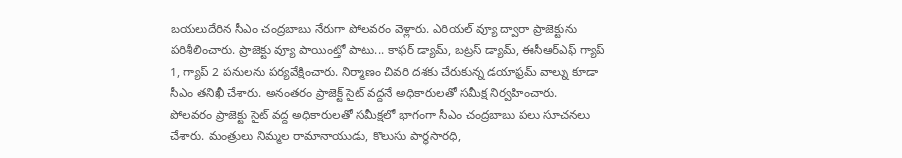బయలుదేరిన సీఎం చంద్రబాబు నేరుగా పోలవరం వెళ్లారు. ఎరియల్ వ్యూ ద్వారా ప్రాజెక్టును పరిశీలించారు. ప్రాజెక్టు వ్యూ పాయింట్తో పాటు... కాఫర్ డ్యామ్, బట్రస్ డ్యామ్, ఈసీఆర్ఎఫ్ గ్యాప్ 1, గ్యాప్ 2 పనులను పర్యవేక్షించారు. నిర్మాణం చివరి దశకు చేరుకున్న డయాఫ్రమ్ వాల్ను కూడా సీఎం తనిఖీ చేశారు. అనంతరం ప్రాజెక్ట్ సైట్ వద్దనే అధికారులతో సమీక్ష నిర్వహించారు.
పోలవరం ప్రాజెక్టు సైట్ వద్ద అధికారులతో సమీక్షలో భాగంగా సీఎం చంద్రబాబు పలు సూచనలు చేశారు. మంత్రులు నిమ్మల రామానాయుడు, కొలుసు పార్ధసారధి,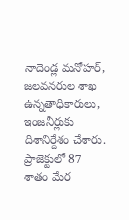నాదెండ్ల మనోహర్, జలవనరుల శాఖ ఉన్నతాధికారులు, ఇంజనీర్లుకు దిశానిర్దేశం చేశారు. ప్రాజెక్టులో 87 శాతం మేర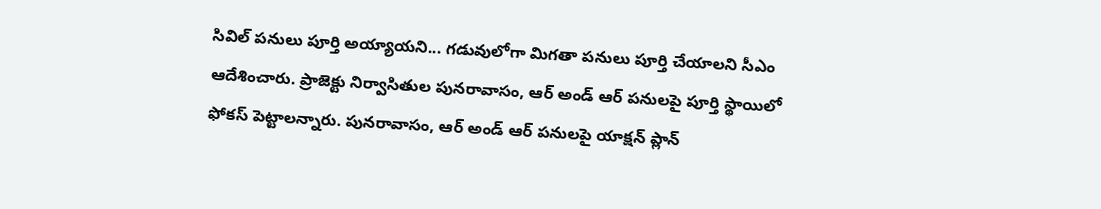సివిల్ పనులు పూర్తి అయ్యాయని... గడువులోగా మిగతా పనులు పూర్తి చేయాలని సీఎం ఆదేశించారు. ప్రాజెక్టు నిర్వాసితుల పునరావాసం, ఆర్ అండ్ ఆర్ పనులపై పూర్తి స్థాయిలో ఫోకస్ పెట్టాలన్నారు. పునరావాసం, ఆర్ అండ్ ఆర్ పనులపై యాక్షన్ ప్లాన్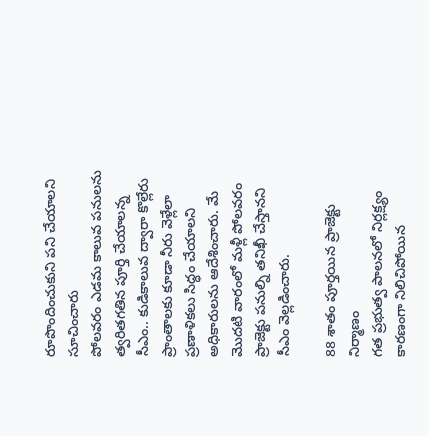రూపొందించుకుని పని చేయాలని సూచించారు
పోలవరం ఎడమ కాలువ పనులను త్వరితగతిన పూర్తి చేయాలన్న సీఎం.. కుడికాలువ ద్వారా కొల్లేరు ప్రాంతాలకు కూడా నీరు వెళ్లేలా ప్రణాళికలు సిద్ధం చేయాలని అధికారులను ఆదేశించారు. మే మొదటి వారంలో మళ్లీ పోలవరం ప్రాజెక్టు పనుల్ని తనిఖీ చేస్తానని సీఎం వెల్లడించారు.

88 శాతం పూర్తయిన ప్రాజెక్టు నిర్మాణం
గత ప్రభుత్వ పాలనలో నిర్లక్ష్యం కారణంగా నిలిచిపోయిన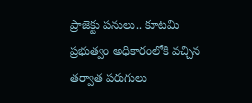ప్రాజెక్టు పనులు.. కూటమి ప్రభుత్వం అధికారంలోకి వచ్చిన తర్వాత పరుగులు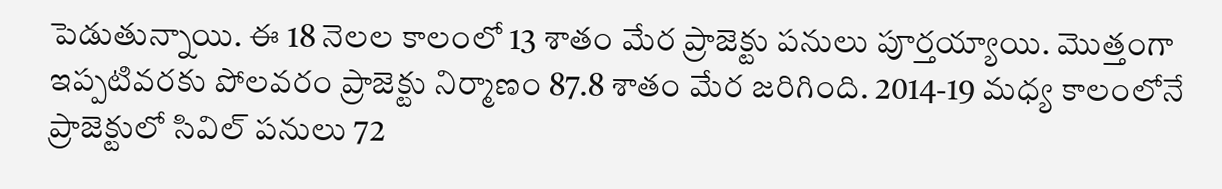పెడుతున్నాయి. ఈ 18 నెలల కాలంలో 13 శాతం మేర ప్రాజెక్టు పనులు పూర్తయ్యాయి. మొత్తంగా ఇప్పటివరకు పోలవరం ప్రాజెక్టు నిర్మాణం 87.8 శాతం మేర జరిగింది. 2014-19 మధ్య కాలంలోనే ప్రాజెక్టులో సివిల్ పనులు 72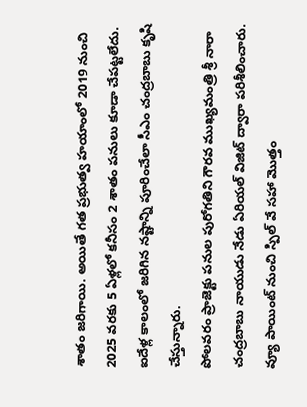శాతం జరిగాయి. అయితే గత ప్రభుత్వ హయాంలో 2019 నుంచి 2025 వరకు 5 ఏళ్లలో కనీసం 2 శాతం పనులు కూడా చేపట్టలేదు. ఐదేళ్ల కాలంలో జరిగిన నష్టాన్ని పూరించేలా సీఎం చంద్రబాబు కృషి చేస్తున్నారు.
పోలవరం ప్రాజెక్టు పనుల పురోగతిని గౌరవ ముఖ్యమంత్రి శ్రీ నారా చంద్రబాబు నాయుడు నేడు ఏరియల్ విజిట్ ద్వారా పరిశీలించారు. వ్యూ పాయింట్ నుంచి స్పిల్ వే సహా మొత్తం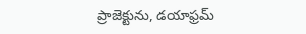ప్రాజెక్టును, డయాఫ్రమ్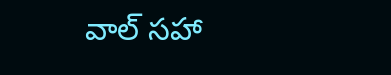వాల్ సహా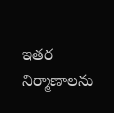ఇతర నిర్మాణాలను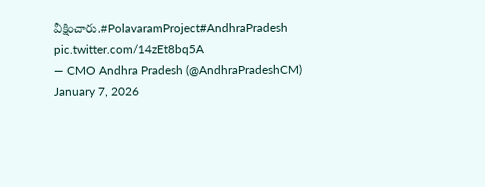వీక్షించారు.#PolavaramProject#AndhraPradesh pic.twitter.com/14zEt8bq5A
— CMO Andhra Pradesh (@AndhraPradeshCM) January 7, 2026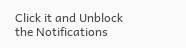Click it and Unblock the Notifications